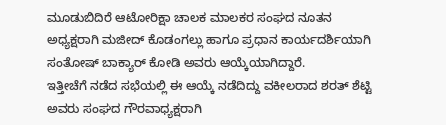ಮೂಡುಬಿದಿರೆ ಆಟೋರಿಕ್ಷಾ ಚಾಲಕ ಮಾಲಕರ ಸಂಘದ ನೂತನ ಅಧ್ಯಕ್ಷರಾಗಿ ಮಜೀದ್ ಕೊಡಂಗಲ್ಲು ಹಾಗೂ ಪ್ರಧಾನ ಕಾರ್ಯದರ್ಶಿಯಾಗಿ ಸಂತೋಷ್ ಬಾಕ್ಯಾರ್ ಕೋಡಿ ಅವರು ಆಯ್ಕೆಯಾಗಿದ್ದಾರೆ.
ಇತ್ತೀಚೆಗೆ ನಡೆದ ಸಭೆಯಲ್ಲಿ ಈ ಆಯ್ಕೆ ನಡೆದಿದ್ದು ವಕೀಲರಾದ ಶರತ್ ಶೆಟ್ಟಿ ಅವರು ಸಂಘದ ಗೌರವಾಧ್ಯಕ್ಷರಾಗಿ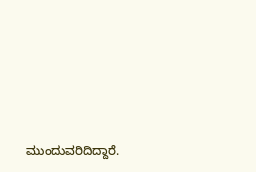ಮುಂದುವರಿದಿದ್ದಾರೆ.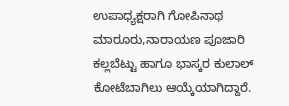ಉಪಾಧ್ಯಕ್ಷರಾಗಿ ಗೋಪಿನಾಥ ಮಾರೂರು,ನಾರಾಯಣ ಪೂಜಾರಿ ಕಲ್ಲಬೆಟ್ಟು ಹಾಗೂ ಭಾಸ್ಕರ ಕುಲಾಲ್ ಕೋಟೆಬಾಗಿಲು ಆಯ್ಕೆಯಾಗಿದ್ದಾರೆ.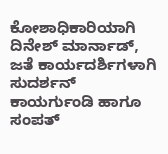ಕೋಶಾಧಿಕಾರಿಯಾಗಿ ದಿನೇಶ್ ಮಾರ್ನಾಡ್, ಜತೆ ಕಾರ್ಯದರ್ಶಿಗಳಾಗಿ ಸುದರ್ಶನ್ ಕಾಯರ್ಗುಂಡಿ ಹಾಗೂ ಸಂಪತ್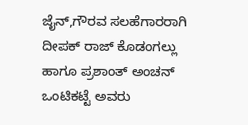ಜೈನ್,ಗೌರವ ಸಲಹೆಗಾರರಾಗಿ ದೀಪಕ್ ರಾಜ್ ಕೊಡಂಗಲ್ಲು ಹಾಗೂ ಪ್ರಶಾಂತ್ ಅಂಚನ್ ಒಂಟಿಕಟ್ಟೆ ಅವರು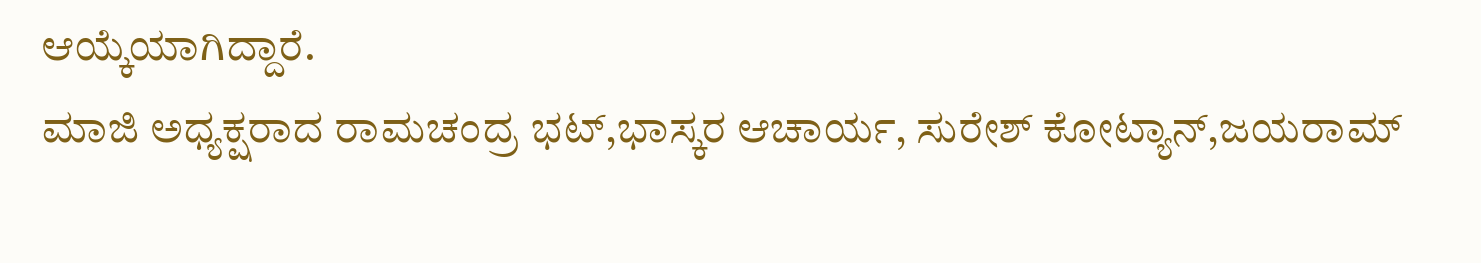ಆಯ್ಕೆಯಾಗಿದ್ದಾರೆ.
ಮಾಜಿ ಅಧ್ಯಕ್ಷರಾದ ರಾಮಚಂದ್ರ ಭಟ್,ಭಾಸ್ಕರ ಆಚಾರ್ಯ, ಸುರೇಶ್ ಕೋಟ್ಯಾನ್,ಜಯರಾಮ್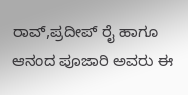ರಾವ್,ಪ್ರದೀಪ್ ರೈ ಹಾಗೂ ಆನಂದ ಪೂಜಾರಿ ಅವರು ಈ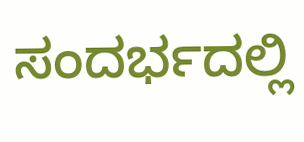ಸಂದರ್ಭದಲ್ಲಿ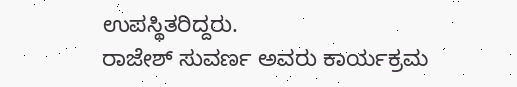ಉಪಸ್ಥಿತರಿದ್ದರು.
ರಾಜೇಶ್ ಸುವರ್ಣ ಅವರು ಕಾರ್ಯಕ್ರಮ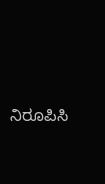ನಿರೂಪಿಸಿ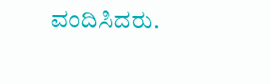ವಂದಿಸಿದರು.